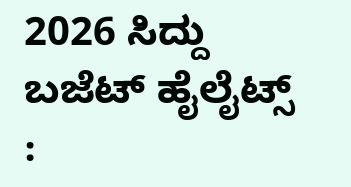2026 ಸಿದ್ದು ಬಜೆಟ್‌ ಹೈಲೈಟ್ಸ್‌ :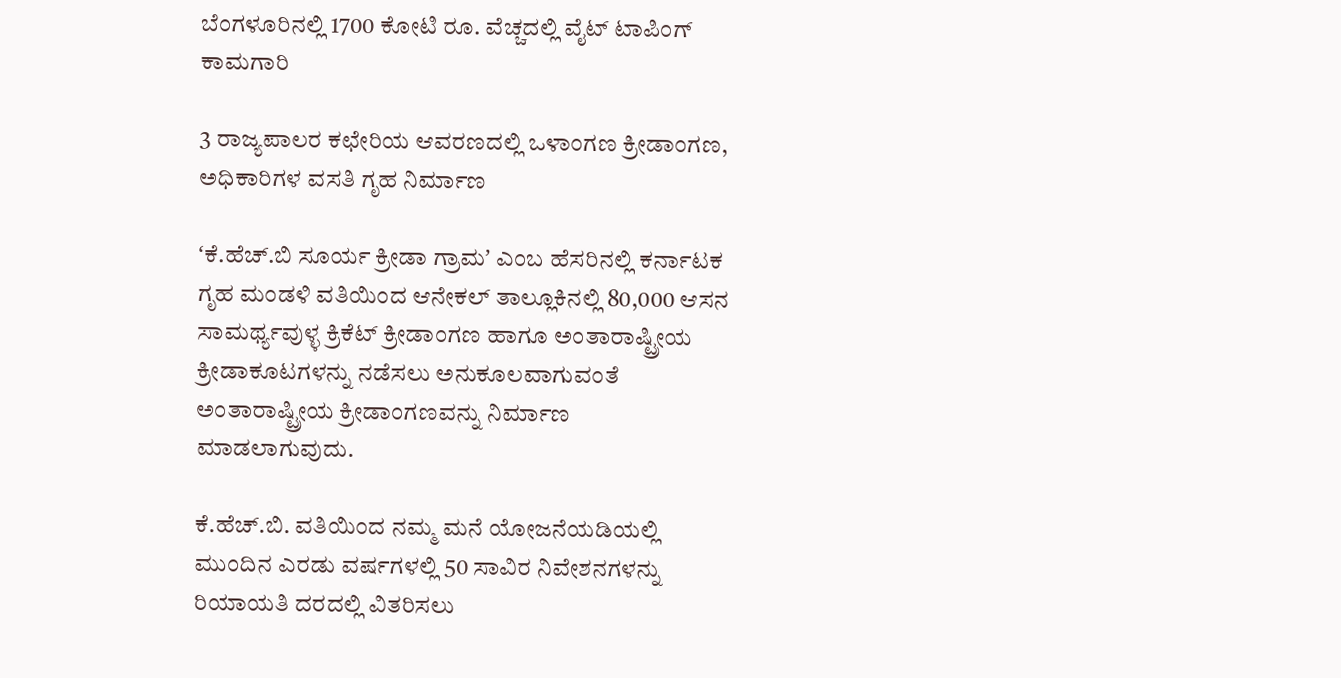ಬೆಂಗಳೂರಿನಲ್ಲಿ 1700 ಕೋಟಿ ರೂ. ವೆಚ್ಚದಲ್ಲಿ ವೈಟ್‌ ಟಾಪಿಂಗ್‌ ಕಾಮಗಾರಿ

3 ರಾಜ್ಯಪಾಲರ ಕಛೇರಿಯ ಆವರಣದಲ್ಲಿ ಒಳಾಂಗಣ ಕ್ರೀಡಾಂಗಣ, ಅಧಿಕಾರಿಗಳ ವಸತಿ ಗೃಹ ನಿರ್ಮಾಣ

ʻಕೆ.ಹೆಚ್‌.ಬಿ ಸೂರ್ಯ ಕ್ರೀಡಾ ಗ್ರಾಮʼ ಎಂಬ ಹೆಸರಿನಲ್ಲಿ ಕರ್ನಾಟಕ ಗೃಹ ಮಂಡಳಿ ವತಿಯಿಂದ ಆನೇಕಲ್‌ ತಾಲ್ಲೂಕಿನಲ್ಲಿ 80,000 ಆಸನ ಸಾಮರ್ಥ್ಯವುಳ್ಳ ಕ್ರಿಕೆಟ್‌ ಕ್ರೀಡಾಂಗಣ ಹಾಗೂ ಅಂತಾರಾಷ್ಟ್ರೀಯ ಕ್ರೀಡಾಕೂಟಗಳನ್ನು ನಡೆಸಲು ಅನುಕೂಲವಾಗುವಂತೆ ಅಂತಾರಾಷ್ಟ್ರೀಯ ಕ್ರೀಡಾಂಗಣವನ್ನು ನಿರ್ಮಾಣ ಮಾಡಲಾಗುವುದು.

ಕೆ.ಹೆಚ್‌.ಬಿ. ವತಿಯಿಂದ ನಮ್ಮ ಮನೆ ಯೋಜನೆಯಡಿಯಲ್ಲಿ ಮುಂದಿನ ಎರಡು ವರ್ಷಗಳಲ್ಲಿ 50 ಸಾವಿರ ನಿವೇಶನಗಳನ್ನು ರಿಯಾಯತಿ ದರದಲ್ಲಿ ವಿತರಿಸಲು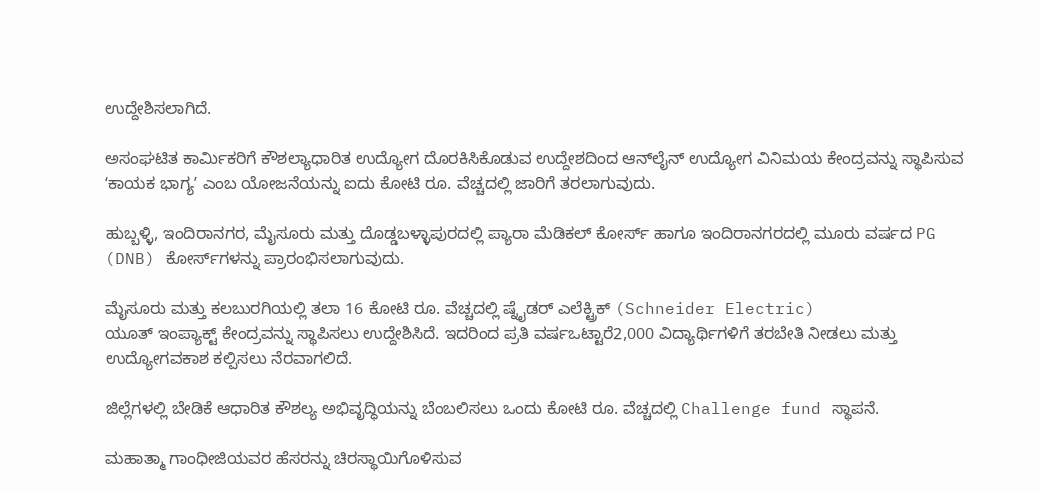ಉದ್ದೇಶಿಸಲಾಗಿದೆ.

ಅಸಂಘಟಿತ ಕಾರ್ಮಿಕರಿಗೆ ಕೌಶಲ್ಯಾಧಾರಿತ ಉದ್ಯೋಗ ದೊರಕಿಸಿಕೊಡುವ ಉದ್ದೇಶದಿಂದ ಆನ್‌ಲೈನ್ ಉದ್ಯೋಗ ವಿನಿಮಯ ಕೇಂದ್ರವನ್ನು ಸ್ಥಾಪಿಸುವ ʻಕಾಯಕ ಭಾಗ್ಯʼ ಎಂಬ ಯೋಜನೆಯನ್ನು ಐದು ಕೋಟಿ ರೂ. ವೆಚ್ಚದಲ್ಲಿ ಜಾರಿಗೆ ತರಲಾಗುವುದು.

ಹುಬ್ಬಳ್ಳಿ, ಇಂದಿರಾನಗರ, ಮೈಸೂರು ಮತ್ತು ದೊಡ್ಡಬಳ್ಳಾಪುರದಲ್ಲಿ ಪ್ಯಾರಾ ಮೆಡಿಕಲ್ ಕೋರ್ಸ್ ಹಾಗೂ ಇಂದಿರಾನಗರದಲ್ಲಿ ಮೂರು ವರ್ಷದ PG (DNB) ಕೋರ್ಸ್‌ಗಳನ್ನು ಪ್ರಾರಂಭಿಸಲಾಗುವುದು.

ಮೈಸೂರು ಮತ್ತು ಕಲಬುರಗಿಯಲ್ಲಿ ತಲಾ 16 ಕೋಟಿ ರೂ. ವೆಚ್ಚದಲ್ಲಿ ಷ್ನೈಡರ್ ಎಲೆಕ್ಟ್ರಿಕ್ (Schneider Electric)
ಯೂತ್ ಇಂಪ್ಯಾಕ್ಟ್ ಕೇಂದ್ರವನ್ನು ಸ್ಥಾಪಿಸಲು ಉದ್ದೇಶಿಸಿದೆ. ಇದರಿಂದ ಪ್ರತಿ ವರ್ಷಒಟ್ಟಾರೆ2,000 ವಿದ್ಯಾರ್ಥಿಗಳಿಗೆ ತರಬೇತಿ ನೀಡಲು ಮತ್ತು ಉದ್ಯೋಗವಕಾಶ ಕಲ್ಪಿಸಲು ನೆರವಾಗಲಿದೆ.

ಜಿಲ್ಲೆಗಳಲ್ಲಿ ಬೇಡಿಕೆ ಆಧಾರಿತ ಕೌಶಲ್ಯ ಅಭಿವೃದ್ಧಿಯನ್ನು ಬೆಂಬಲಿಸಲು ಒಂದು ಕೋಟಿ ರೂ. ವೆಚ್ಚದಲ್ಲಿ Challenge fund ಸ್ಥಾಪನೆ.

ಮಹಾತ್ಮಾ ಗಾಂಧೀಜಿಯವರ ಹೆಸರನ್ನು ಚಿರಸ್ಥಾಯಿಗೊಳಿಸುವ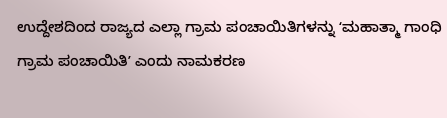ಉದ್ದೇಶದಿಂದ ರಾಜ್ಯದ ಎಲ್ಲಾ ಗ್ರಾಮ ಪಂಚಾಯಿತಿಗಳನ್ನು ʻಮಹಾತ್ಮಾ ಗಾಂಧಿ ಗ್ರಾಮ ಪಂಚಾಯಿತಿʼ ಎಂದು ನಾಮಕರಣ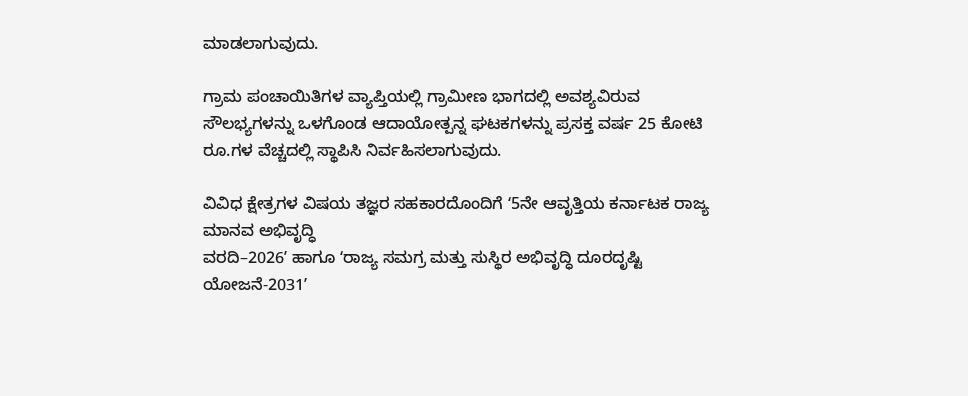ಮಾಡಲಾಗುವುದು.

ಗ್ರಾಮ ಪಂಚಾಯಿತಿಗಳ ವ್ಯಾಪ್ತಿಯಲ್ಲಿ ಗ್ರಾಮೀಣ ಭಾಗದಲ್ಲಿ ಅವಶ್ಯವಿರುವ ಸೌಲಭ್ಯಗಳನ್ನು ಒಳಗೊಂಡ ಆದಾಯೋತ್ಪನ್ನ ಘಟಕಗಳನ್ನು ಪ್ರಸಕ್ತ ವರ್ಷ 25 ಕೋಟಿ ರೂ.ಗಳ ವೆಚ್ಚದಲ್ಲಿ ಸ್ಥಾಪಿಸಿ ನಿರ್ವಹಿಸಲಾಗುವುದು.

ವಿವಿಧ ಕ್ಷೇತ್ರಗಳ ವಿಷಯ ತಜ್ಞರ ಸಹಕಾರದೊಂದಿಗೆ ʻ5ನೇ ಆವೃತ್ತಿಯ ಕರ್ನಾಟಕ ರಾಜ್ಯ ಮಾನವ ಅಭಿವೃದ್ಧಿ
ವರದಿ–2026ʼ ಹಾಗೂ ʻರಾಜ್ಯ ಸಮಗ್ರ ಮತ್ತು ಸುಸ್ಥಿರ ಅಭಿವೃದ್ಧಿ ದೂರದೃಷ್ಟಿ ಯೋಜನೆ-2031ʼ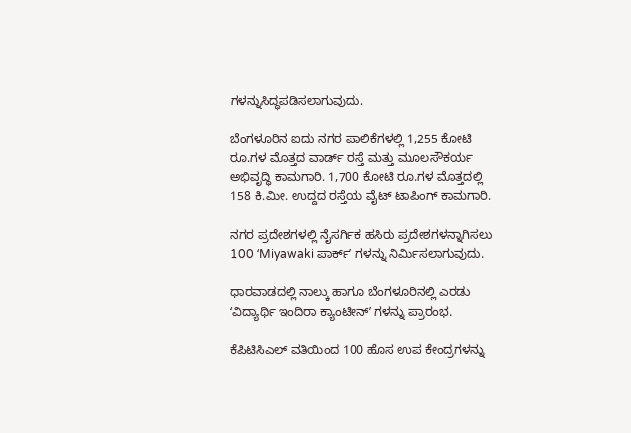ಗಳನ್ನುಸಿದ್ಧಪಡಿಸಲಾಗುವುದು.

ಬೆಂಗಳೂರಿನ ಐದು ನಗರ ಪಾಲಿಕೆಗಳಲ್ಲಿ 1,255 ಕೋಟಿ ರೂ.ಗಳ ಮೊತ್ತದ ವಾರ್ಡ್‌ ರಸ್ತೆ ಮತ್ತು ಮೂಲಸೌಕರ್ಯ ಅಭಿವೃದ್ಧಿ ಕಾಮಗಾರಿ. 1,700 ಕೋಟಿ ರೂ.ಗಳ ಮೊತ್ತದಲ್ಲಿ 158 ಕಿ.ಮೀ. ಉದ್ದದ ರಸ್ತೆಯ ವೈಟ್‌ ಟಾಪಿಂಗ್‌ ಕಾಮಗಾರಿ.

ನಗರ ಪ್ರದೇಶಗಳಲ್ಲಿ ನೈಸರ್ಗಿಕ ಹಸಿರು ಪ್ರದೇಶಗಳನ್ನಾಗಿಸಲು 100 ʻMiyawaki ಪಾರ್ಕ್‌ʼ ಗಳನ್ನು ನಿರ್ಮಿಸಲಾಗುವುದು.

ಧಾರವಾಡದಲ್ಲಿ ನಾಲ್ಕು ಹಾಗೂ ಬೆಂಗಳೂರಿನಲ್ಲಿ ಎರಡು ʻವಿದ್ಯಾರ್ಥಿ ಇಂದಿರಾ ಕ್ಯಾಂಟೀನ್‌ʼ ಗಳನ್ನು ಪ್ರಾರಂಭ.

ಕೆಪಿಟಿಸಿಎಲ್ ವತಿಯಿಂದ ‌100 ಹೊಸ ಉಪ ಕೇಂದ್ರಗಳನ್ನು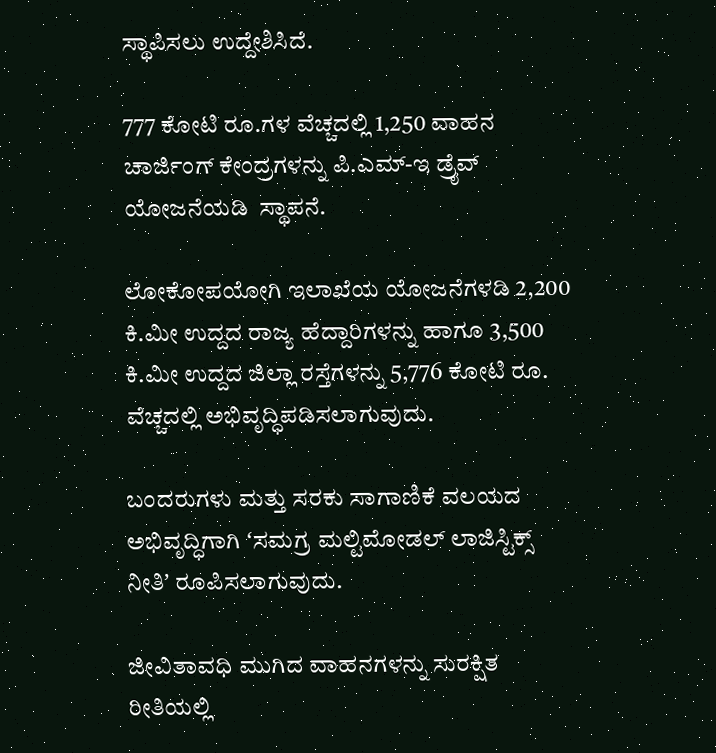ಸ್ಥಾಪಿಸಲು ಉದ್ದೇಶಿಸಿದೆ.

777 ಕೋಟಿ ರೂ.ಗಳ ವೆಚ್ಚದಲ್ಲಿ 1,250 ವಾಹನ ಚಾರ್ಜಿಂಗ್ ಕೇಂದ್ರಗಳನ್ನು ಪಿ.ಎಮ್‌-ಇ ಡ್ರೈವ್‌ ಯೋಜನೆಯಡಿ  ಸ್ಥಾಪನೆ.

ಲೋಕೋಪಯೋಗಿ ಇಲಾಖೆಯ ಯೋಜನೆಗಳಡಿ 2,200 ಕಿ.ಮೀ ಉದ್ದದ ರಾಜ್ಯ ಹೆದ್ದಾರಿಗಳನ್ನು ಹಾಗೂ 3,500 ಕಿ.ಮೀ ಉದ್ದದ ಜಿಲ್ಲಾ ರಸ್ತೆಗಳನ್ನು 5,776 ಕೋಟಿ ರೂ. ವೆಚ್ಚದಲ್ಲಿ ಅಭಿವೃದ್ಧಿಪಡಿಸಲಾಗುವುದು.

ಬಂದರುಗಳು ಮತ್ತು ಸರಕು ಸಾಗಾಣಿಕೆ ವಲಯದ ಅಭಿವೃದ್ಧಿಗಾಗಿ ʻಸಮಗ್ರ ಮಲ್ಟಿಮೋಡಲ್ ಲಾಜಿಸ್ಟಿಕ್ಸ್ ನೀತಿʼ ರೂಪಿಸಲಾಗುವುದು.

ಜೀವಿತಾವಧಿ ಮುಗಿದ ವಾಹನಗಳನ್ನು ಸುರಕ್ಷಿತ ರೀತಿಯಲ್ಲಿ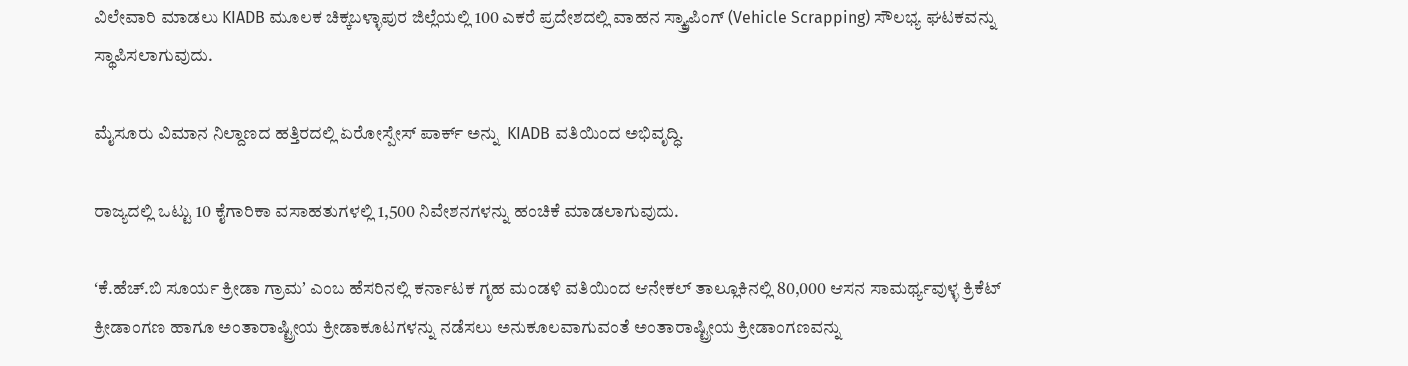ವಿಲೇವಾರಿ ಮಾಡಲು KIADB ಮೂಲಕ ಚಿಕ್ಕಬಳ್ಳಾಪುರ ಜಿಲ್ಲೆಯಲ್ಲಿ 100 ಎಕರೆ ಪ್ರದೇಶದಲ್ಲಿ ವಾಹನ ಸ್ಕ್ರ್ಯಾಪಿಂಗ್ (Vehicle Scrapping) ಸೌಲಭ್ಯ ಘಟಕವನ್ನು ಸ್ಥಾಪಿಸಲಾಗುವುದು.

ಮೈಸೂರು ವಿಮಾನ ನಿಲ್ದಾಣದ ಹತ್ತಿರದಲ್ಲಿ ಏರೋಸ್ಪೇಸ್ ಪಾರ್ಕ್ ಅನ್ನು  KIADB ವತಿಯಿಂದ ಅಭಿವೃದ್ಧಿ.

ರಾಜ್ಯದಲ್ಲಿ ಒಟ್ಟು 10 ಕೈಗಾರಿಕಾ ವಸಾಹತುಗಳಲ್ಲಿ 1,500 ನಿವೇಶನಗಳನ್ನು ಹಂಚಿಕೆ ಮಾಡಲಾಗುವುದು.

ʻಕೆ.ಹೆಚ್‌.ಬಿ ಸೂರ್ಯ ಕ್ರೀಡಾ ಗ್ರಾಮʼ ಎಂಬ ಹೆಸರಿನಲ್ಲಿ ಕರ್ನಾಟಕ ಗೃಹ ಮಂಡಳಿ ವತಿಯಿಂದ ಆನೇಕಲ್‌ ತಾಲ್ಲೂಕಿನಲ್ಲಿ 80,000 ಆಸನ ಸಾಮರ್ಥ್ಯವುಳ್ಳ ಕ್ರಿಕೆಟ್‌ ಕ್ರೀಡಾಂಗಣ ಹಾಗೂ ಅಂತಾರಾಷ್ಟ್ರೀಯ ಕ್ರೀಡಾಕೂಟಗಳನ್ನು ನಡೆಸಲು ಅನುಕೂಲವಾಗುವಂತೆ ಅಂತಾರಾಷ್ಟ್ರೀಯ ಕ್ರೀಡಾಂಗಣವನ್ನು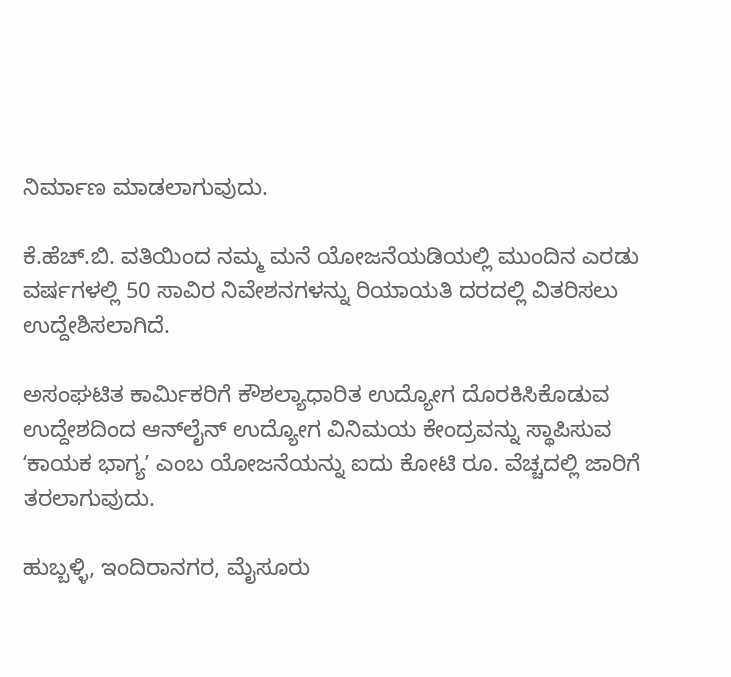ನಿರ್ಮಾಣ ಮಾಡಲಾಗುವುದು.

ಕೆ.ಹೆಚ್‌.ಬಿ. ವತಿಯಿಂದ ನಮ್ಮ ಮನೆ ಯೋಜನೆಯಡಿಯಲ್ಲಿ ಮುಂದಿನ ಎರಡು ವರ್ಷಗಳಲ್ಲಿ 50 ಸಾವಿರ ನಿವೇಶನಗಳನ್ನು ರಿಯಾಯತಿ ದರದಲ್ಲಿ ವಿತರಿಸಲು ಉದ್ದೇಶಿಸಲಾಗಿದೆ.

ಅಸಂಘಟಿತ ಕಾರ್ಮಿಕರಿಗೆ ಕೌಶಲ್ಯಾಧಾರಿತ ಉದ್ಯೋಗ ದೊರಕಿಸಿಕೊಡುವ ಉದ್ದೇಶದಿಂದ ಆನ್‌ಲೈನ್ ಉದ್ಯೋಗ ವಿನಿಮಯ ಕೇಂದ್ರವನ್ನು ಸ್ಥಾಪಿಸುವ ʻಕಾಯಕ ಭಾಗ್ಯʼ ಎಂಬ ಯೋಜನೆಯನ್ನು ಐದು ಕೋಟಿ ರೂ. ವೆಚ್ಚದಲ್ಲಿ ಜಾರಿಗೆ ತರಲಾಗುವುದು.

ಹುಬ್ಬಳ್ಳಿ, ಇಂದಿರಾನಗರ, ಮೈಸೂರು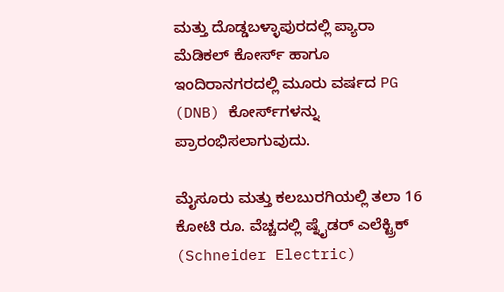ಮತ್ತು ದೊಡ್ಡಬಳ್ಳಾಪುರದಲ್ಲಿ ಪ್ಯಾರಾ ಮೆಡಿಕಲ್ ಕೋರ್ಸ್ ಹಾಗೂ ಇಂದಿರಾನಗರದಲ್ಲಿ ಮೂರು ವರ್ಷದ PG (DNB) ಕೋರ್ಸ್‌ಗಳನ್ನು ಪ್ರಾರಂಭಿಸಲಾಗುವುದು.

ಮೈಸೂರು ಮತ್ತು ಕಲಬುರಗಿಯಲ್ಲಿ ತಲಾ 16 ಕೋಟಿ ರೂ. ವೆಚ್ಚದಲ್ಲಿ ಷ್ನೈಡರ್ ಎಲೆಕ್ಟ್ರಿಕ್ (Schneider Electric)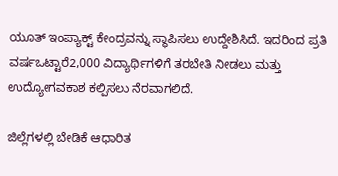ಯೂತ್ ಇಂಪ್ಯಾಕ್ಟ್ ಕೇಂದ್ರವನ್ನು ಸ್ಥಾಪಿಸಲು ಉದ್ದೇಶಿಸಿದೆ. ಇದರಿಂದ ಪ್ರತಿ ವರ್ಷಒಟ್ಟಾರೆ2,000 ವಿದ್ಯಾರ್ಥಿಗಳಿಗೆ ತರಬೇತಿ ನೀಡಲು ಮತ್ತು ಉದ್ಯೋಗವಕಾಶ ಕಲ್ಪಿಸಲು ನೆರವಾಗಲಿದೆ.

ಜಿಲ್ಲೆಗಳಲ್ಲಿ ಬೇಡಿಕೆ ಆಧಾರಿತ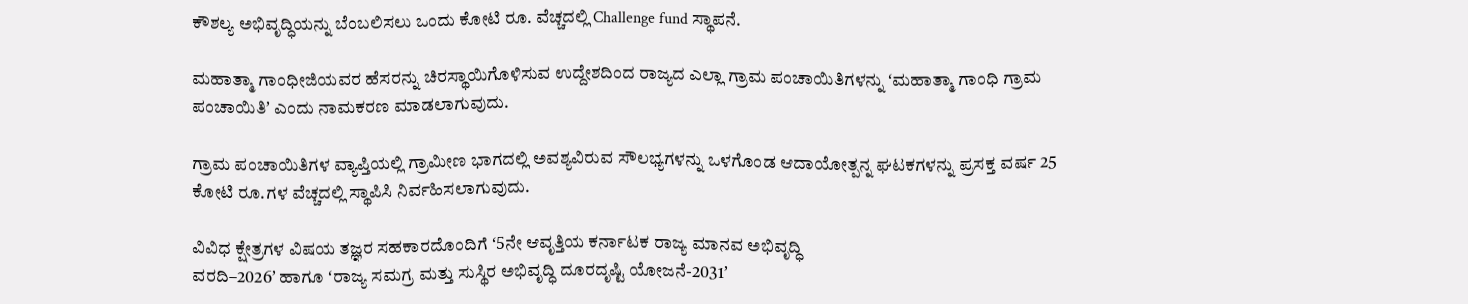ಕೌಶಲ್ಯ ಅಭಿವೃದ್ಧಿಯನ್ನು ಬೆಂಬಲಿಸಲು ಒಂದು ಕೋಟಿ ರೂ. ವೆಚ್ಚದಲ್ಲಿ Challenge fund ಸ್ಥಾಪನೆ.

ಮಹಾತ್ಮಾ ಗಾಂಧೀಜಿಯವರ ಹೆಸರನ್ನು ಚಿರಸ್ಥಾಯಿಗೊಳಿಸುವ ಉದ್ದೇಶದಿಂದ ರಾಜ್ಯದ ಎಲ್ಲಾ ಗ್ರಾಮ ಪಂಚಾಯಿತಿಗಳನ್ನು ʻಮಹಾತ್ಮಾ ಗಾಂಧಿ ಗ್ರಾಮ ಪಂಚಾಯಿತಿʼ ಎಂದು ನಾಮಕರಣ ಮಾಡಲಾಗುವುದು.

ಗ್ರಾಮ ಪಂಚಾಯಿತಿಗಳ ವ್ಯಾಪ್ತಿಯಲ್ಲಿ ಗ್ರಾಮೀಣ ಭಾಗದಲ್ಲಿ ಅವಶ್ಯವಿರುವ ಸೌಲಭ್ಯಗಳನ್ನು ಒಳಗೊಂಡ ಆದಾಯೋತ್ಪನ್ನ ಘಟಕಗಳನ್ನು ಪ್ರಸಕ್ತ ವರ್ಷ 25 ಕೋಟಿ ರೂ.ಗಳ ವೆಚ್ಚದಲ್ಲಿ ಸ್ಥಾಪಿಸಿ ನಿರ್ವಹಿಸಲಾಗುವುದು.

ವಿವಿಧ ಕ್ಷೇತ್ರಗಳ ವಿಷಯ ತಜ್ಞರ ಸಹಕಾರದೊಂದಿಗೆ ʻ5ನೇ ಆವೃತ್ತಿಯ ಕರ್ನಾಟಕ ರಾಜ್ಯ ಮಾನವ ಅಭಿವೃದ್ಧಿ
ವರದಿ–2026ʼ ಹಾಗೂ ʻರಾಜ್ಯ ಸಮಗ್ರ ಮತ್ತು ಸುಸ್ಥಿರ ಅಭಿವೃದ್ಧಿ ದೂರದೃಷ್ಟಿ ಯೋಜನೆ-2031ʼ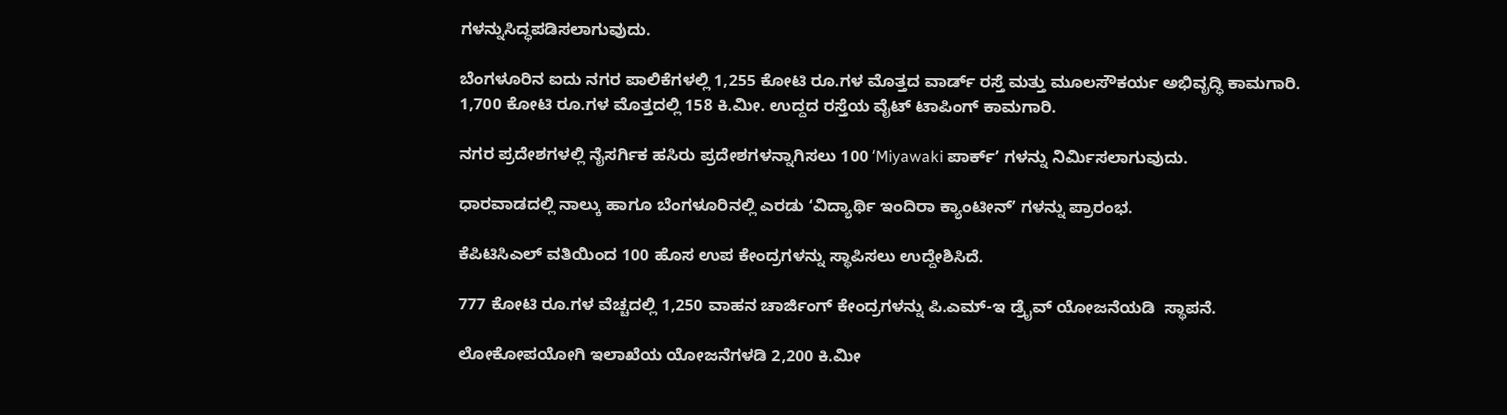ಗಳನ್ನುಸಿದ್ಧಪಡಿಸಲಾಗುವುದು.

ಬೆಂಗಳೂರಿನ ಐದು ನಗರ ಪಾಲಿಕೆಗಳಲ್ಲಿ 1,255 ಕೋಟಿ ರೂ.ಗಳ ಮೊತ್ತದ ವಾರ್ಡ್‌ ರಸ್ತೆ ಮತ್ತು ಮೂಲಸೌಕರ್ಯ ಅಭಿವೃದ್ಧಿ ಕಾಮಗಾರಿ. 1,700 ಕೋಟಿ ರೂ.ಗಳ ಮೊತ್ತದಲ್ಲಿ 158 ಕಿ.ಮೀ. ಉದ್ದದ ರಸ್ತೆಯ ವೈಟ್‌ ಟಾಪಿಂಗ್‌ ಕಾಮಗಾರಿ.

ನಗರ ಪ್ರದೇಶಗಳಲ್ಲಿ ನೈಸರ್ಗಿಕ ಹಸಿರು ಪ್ರದೇಶಗಳನ್ನಾಗಿಸಲು 100 ʻMiyawaki ಪಾರ್ಕ್‌ʼ ಗಳನ್ನು ನಿರ್ಮಿಸಲಾಗುವುದು.

ಧಾರವಾಡದಲ್ಲಿ ನಾಲ್ಕು ಹಾಗೂ ಬೆಂಗಳೂರಿನಲ್ಲಿ ಎರಡು ʻವಿದ್ಯಾರ್ಥಿ ಇಂದಿರಾ ಕ್ಯಾಂಟೀನ್‌ʼ ಗಳನ್ನು ಪ್ರಾರಂಭ.

ಕೆಪಿಟಿಸಿಎಲ್ ವತಿಯಿಂದ ‌100 ಹೊಸ ಉಪ ಕೇಂದ್ರಗಳನ್ನು ಸ್ಥಾಪಿಸಲು ಉದ್ದೇಶಿಸಿದೆ.

777 ಕೋಟಿ ರೂ.ಗಳ ವೆಚ್ಚದಲ್ಲಿ 1,250 ವಾಹನ ಚಾರ್ಜಿಂಗ್ ಕೇಂದ್ರಗಳನ್ನು ಪಿ.ಎಮ್‌-ಇ ಡ್ರೈವ್‌ ಯೋಜನೆಯಡಿ  ಸ್ಥಾಪನೆ.

ಲೋಕೋಪಯೋಗಿ ಇಲಾಖೆಯ ಯೋಜನೆಗಳಡಿ 2,200 ಕಿ.ಮೀ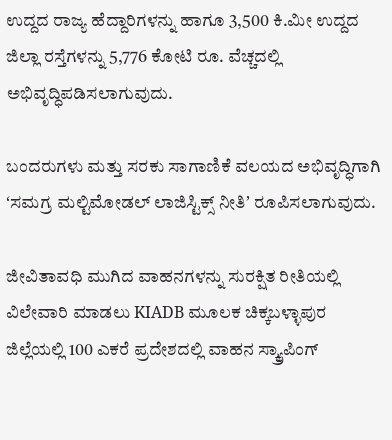ಉದ್ದದ ರಾಜ್ಯ ಹೆದ್ದಾರಿಗಳನ್ನು ಹಾಗೂ 3,500 ಕಿ.ಮೀ ಉದ್ದದ ಜಿಲ್ಲಾ ರಸ್ತೆಗಳನ್ನು 5,776 ಕೋಟಿ ರೂ. ವೆಚ್ಚದಲ್ಲಿ ಅಭಿವೃದ್ಧಿಪಡಿಸಲಾಗುವುದು.

ಬಂದರುಗಳು ಮತ್ತು ಸರಕು ಸಾಗಾಣಿಕೆ ವಲಯದ ಅಭಿವೃದ್ಧಿಗಾಗಿ ʻಸಮಗ್ರ ಮಲ್ಟಿಮೋಡಲ್ ಲಾಜಿಸ್ಟಿಕ್ಸ್ ನೀತಿʼ ರೂಪಿಸಲಾಗುವುದು.

ಜೀವಿತಾವಧಿ ಮುಗಿದ ವಾಹನಗಳನ್ನು ಸುರಕ್ಷಿತ ರೀತಿಯಲ್ಲಿ ವಿಲೇವಾರಿ ಮಾಡಲು KIADB ಮೂಲಕ ಚಿಕ್ಕಬಳ್ಳಾಪುರ ಜಿಲ್ಲೆಯಲ್ಲಿ 100 ಎಕರೆ ಪ್ರದೇಶದಲ್ಲಿ ವಾಹನ ಸ್ಕ್ರ್ಯಾಪಿಂಗ್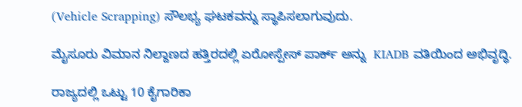(Vehicle Scrapping) ಸೌಲಭ್ಯ ಘಟಕವನ್ನು ಸ್ಥಾಪಿಸಲಾಗುವುದು.

ಮೈಸೂರು ವಿಮಾನ ನಿಲ್ದಾಣದ ಹತ್ತಿರದಲ್ಲಿ ಏರೋಸ್ಪೇಸ್ ಪಾರ್ಕ್ ಅನ್ನು  KIADB ವತಿಯಿಂದ ಅಭಿವೃದ್ಧಿ.

ರಾಜ್ಯದಲ್ಲಿ ಒಟ್ಟು 10 ಕೈಗಾರಿಕಾ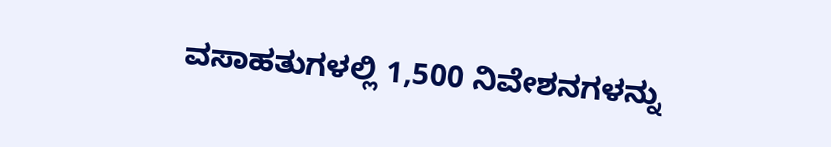ವಸಾಹತುಗಳಲ್ಲಿ 1,500 ನಿವೇಶನಗಳನ್ನು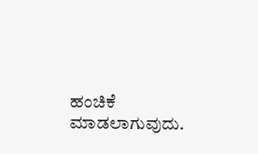ಹಂಚಿಕೆ ಮಾಡಲಾಗುವುದು.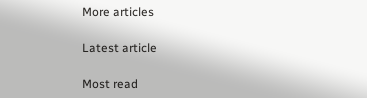More articles

Latest article

Most read